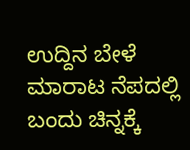ಉದ್ದಿನ ಬೇಳೆ ಮಾರಾಟ ನೆಪದಲ್ಲಿ ಬಂದು ಚಿನ್ನಕ್ಕೆ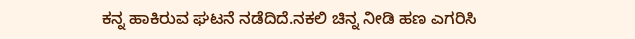ಕನ್ನ ಹಾಕಿರುವ ಘಟನೆ ನಡೆದಿದೆ.ನಕಲಿ ಚಿನ್ನ ನೀಡಿ ಹಣ ಎಗರಿಸಿ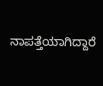ನಾಪತ್ತೆಯಾಗಿದ್ದಾರೆ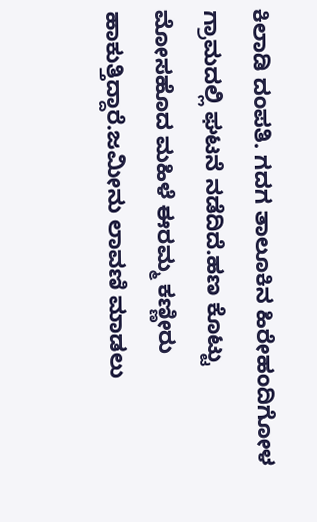ಕಿಲಾಡಿ ದಂಪತಿ. ಗದಗ ತಾಲೂಕಿನ ಹಿರೇಹಂದಿಗೋಳ ಗ್ರಾಮದಲ್ಲಿ ಘಟನೆ ನಡೆದಿದೆ.ಹಣ ಕೊಟ್ಟು ಮೋಸಹೊದ ಮಹಿಳೆ ಈರಮ್ಮ ಕಣ್ಣೀರು ಹಾಕುತ್ತಿದ್ದಾರೆ.ಜಮೀನು ಲಾವಣಿ ಮಾಡಲು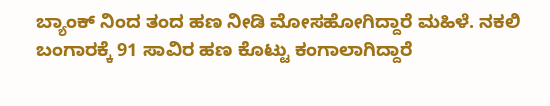ಬ್ಯಾಂಕ್ ನಿಂದ ತಂದ ಹಣ ನೀಡಿ ಮೋಸಹೋಗಿದ್ದಾರೆ ಮಹಿಳೆ. ನಕಲಿ ಬಂಗಾರಕ್ಕೆ 91 ಸಾವಿರ ಹಣ ಕೊಟ್ಟು ಕಂಗಾಲಾಗಿದ್ದಾರೆ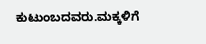ಕುಟುಂಬದವರು.ಮಕ್ಕಳಿಗೆ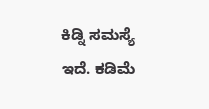ಕಿಡ್ನಿ ಸಮಸ್ಯೆ ಇದೆ. ಕಡಿಮೆ